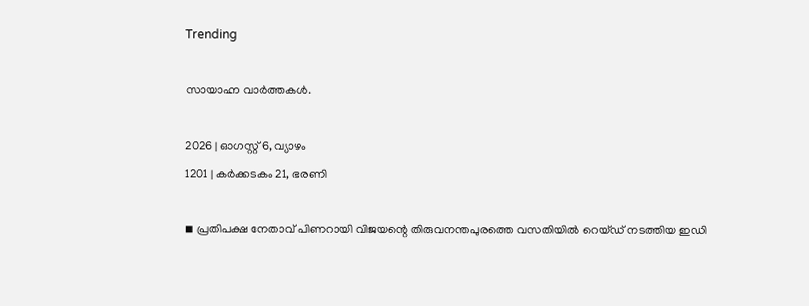Trending

സായാഹ്ന വാര്‍ത്തകള്‍.

2026 | ഓഗസ്റ്റ് 6, വ്യാഴം
1201 | കര്‍ക്കടകം 21, ഭരണി

◾ പ്രതിപക്ഷ നേതാവ് പിണറായി വിജയന്റെ തിരുവനന്തപുരത്തെ വസതിയില്‍ റെയ്ഡ് നടത്തിയ ഇഡി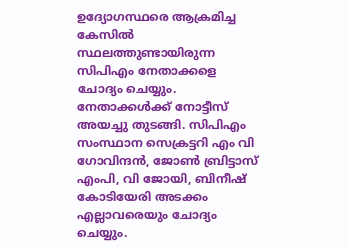ഉദ്യോഗസ്ഥരെ ആക്രമിച്ച കേസില്‍ സ്ഥലത്തുണ്ടായിരുന്ന സിപിഎം നേതാക്കളെ ചോദ്യം ചെയ്യും. നേതാക്കള്‍ക്ക് നോട്ടീസ് അയച്ചു തുടങ്ങി. സിപിഎം സംസ്ഥാന സെക്രട്ടറി എം വി ഗോവിന്ദന്‍, ജോണ്‍ ബ്രിട്ടാസ് എംപി, വി ജോയി, ബിനീഷ് കോടിയേരി അടക്കം എല്ലാവരെയും ചോദ്യം ചെയ്യും.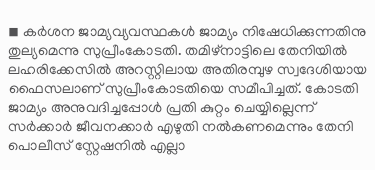◾ കര്‍ശന ജാമ്യവ്യവസ്ഥകള്‍ ജാമ്യം നിഷേധിക്കുന്നതിനു തുല്യമെന്നു സുപ്രീംകോടതി. തമിഴ്നാട്ടിലെ തേനിയില്‍ ലഹരിക്കേസില്‍ അറസ്റ്റിലായ അതിരമ്പുഴ സ്വദേശിയായ ഫൈസലാണ് സുപ്രീംകോടതിയെ സമീപിച്ചത്. കോടതി ജാമ്യം അനുവദിച്ചപ്പോള്‍ പ്രതി കുറ്റം ചെയ്യില്ലെന്ന് സര്‍ക്കാര്‍ ജീവനക്കാര്‍ എഴുതി നല്‍കണമെന്നും തേനി പൊലീസ് സ്റ്റേഷനില്‍ എല്ലാ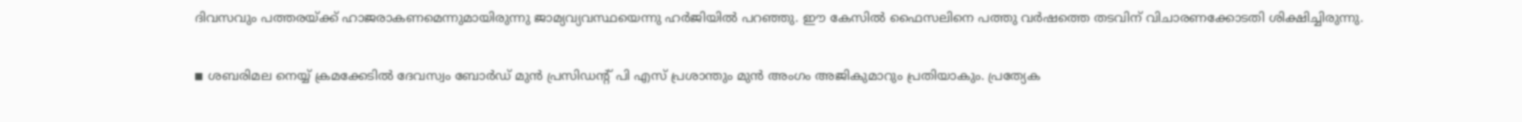ദിവസവും പത്തരയ്ക്ക് ഹാജരാകണമെന്നുമായിരുന്നു ജാമ്യവ്യവസ്ഥയെന്നു ഹര്‍ജിയില്‍ പറഞ്ഞു. ഈ കേസില്‍ ഫൈസലിനെ പത്തു വര്‍ഷത്തെ തടവിന് വിചാരണക്കോടതി ശിക്ഷിച്ചിരുന്നു.

◾ ശബരിമല നെയ്യ് ക്രമക്കേടില്‍ ദേവസ്വം ബോര്‍ഡ് മുന്‍ പ്രസിഡന്റ് പി എസ് പ്രശാന്തും മുന്‍ അംഗം അജികുമാറും പ്രതിയാകും. പ്രത്യേക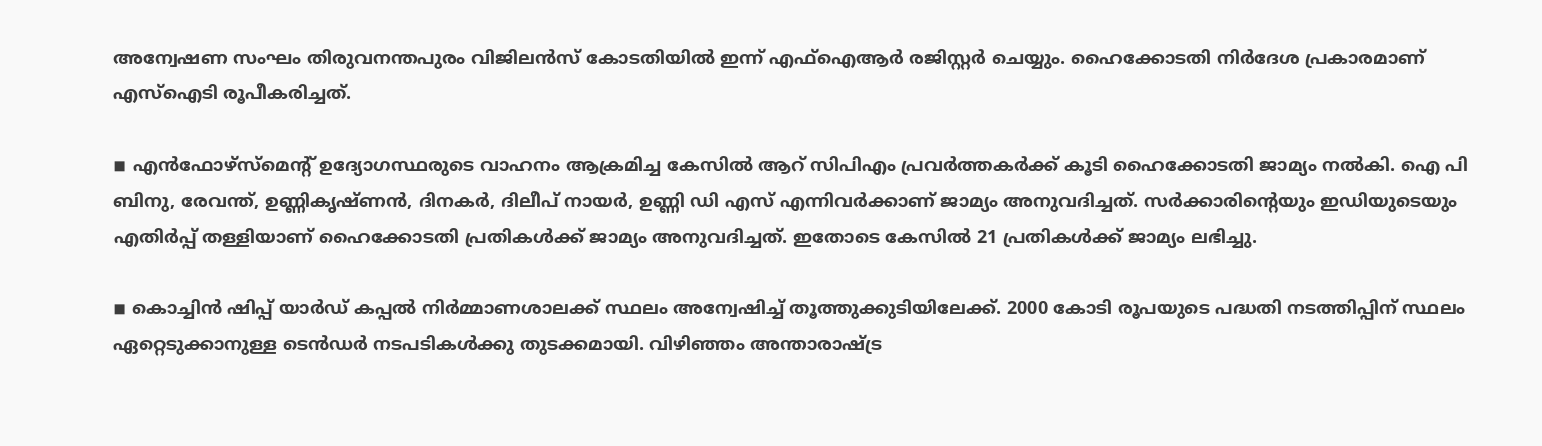അന്വേഷണ സംഘം തിരുവനന്തപുരം വിജിലന്‍സ് കോടതിയില്‍ ഇന്ന് എഫ്ഐആര്‍ രജിസ്റ്റര്‍ ചെയ്യും. ഹൈക്കോടതി നിര്‍ദേശ പ്രകാരമാണ് എസ്ഐടി രൂപീകരിച്ചത്.

◾ എന്‍ഫോഴ്സ്മെന്റ് ഉദ്യോഗസ്ഥരുടെ വാഹനം ആക്രമിച്ച കേസില്‍ ആറ് സിപിഎം പ്രവര്‍ത്തകര്‍ക്ക് കൂടി ഹൈക്കോടതി ജാമ്യം നല്‍കി. ഐ പി ബിനു, രേവന്ത്, ഉണ്ണികൃഷ്ണന്‍, ദിനകര്‍, ദിലീപ് നായര്‍, ഉണ്ണി ഡി എസ് എന്നിവര്‍ക്കാണ് ജാമ്യം അനുവദിച്ചത്. സര്‍ക്കാരിന്റെയും ഇഡിയുടെയും എതിര്‍പ്പ് തള്ളിയാണ് ഹൈക്കോടതി പ്രതികള്‍ക്ക് ജാമ്യം അനുവദിച്ചത്. ഇതോടെ കേസില്‍ 21 പ്രതികള്‍ക്ക് ജാമ്യം ലഭിച്ചു.

◾ കൊച്ചിന്‍ ഷിപ്പ് യാര്‍ഡ് കപ്പല്‍ നിര്‍മ്മാണശാലക്ക് സ്ഥലം അന്വേഷിച്ച് തൂത്തുക്കുടിയിലേക്ക്. 2000 കോടി രൂപയുടെ പദ്ധതി നടത്തിപ്പിന് സ്ഥലം ഏറ്റെടുക്കാനുള്ള ടെന്‍ഡര്‍ നടപടികള്‍ക്കു തുടക്കമായി. വിഴിഞ്ഞം അന്താരാഷ്ട്ര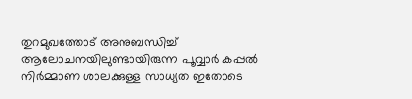തുറമുഖത്തോട് അനുബന്ധിച്ച് ആലോചനയിലുണ്ടായിരുന്ന പൂവ്വാര്‍ കപ്പല്‍ നിര്‍മ്മാണ ശാലക്കുള്ള സാധ്യത ഇതോടെ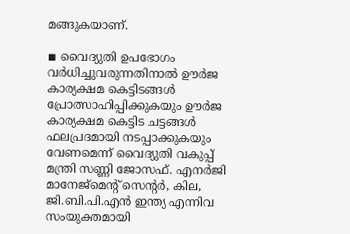മങ്ങുകയാണ്.

◾ വൈദ്യുതി ഉപഭോഗം വര്‍ധിച്ചുവരുന്നതിനാല്‍ ഊര്‍ജ കാര്യക്ഷമ കെട്ടിടങ്ങള്‍ പ്രോത്സാഹിപ്പിക്കുകയും ഊര്‍ജ കാര്യക്ഷമ കെട്ടിട ചട്ടങ്ങള്‍ ഫലപ്രദമായി നടപ്പാക്കുകയും വേണമെന്ന് വൈദ്യുതി വകുപ്പ് മന്ത്രി സണ്ണി ജോസഫ്. എനര്‍ജി മാനേജ്‌മെന്റ് സെന്റര്‍, കില, ജി.ബി.പി.എന്‍ ഇന്ത്യ എന്നിവ സംയുക്തമായി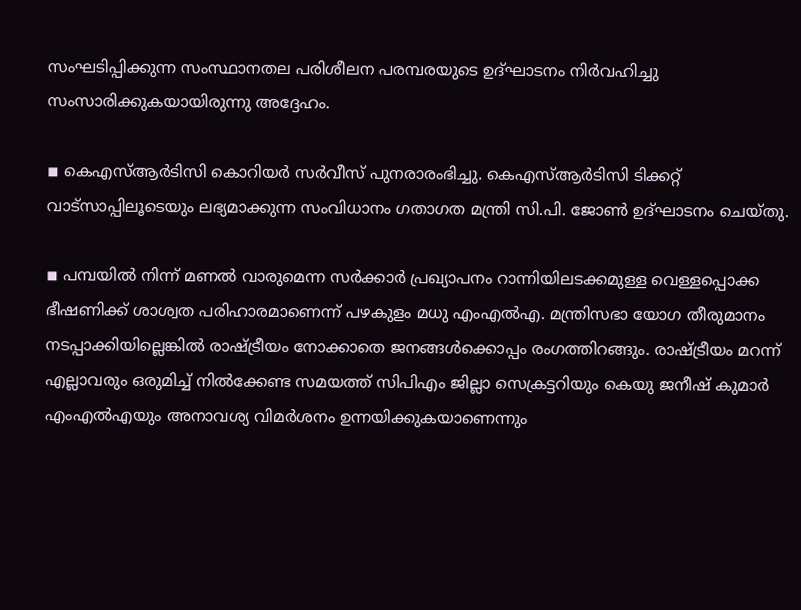സംഘടിപ്പിക്കുന്ന സംസ്ഥാനതല പരിശീലന പരമ്പരയുടെ ഉദ്ഘാടനം നിര്‍വഹിച്ചു സംസാരിക്കുകയായിരുന്നു അദ്ദേഹം.

◾ കെഎസ്ആര്‍ടിസി കൊറിയര്‍ സര്‍വീസ് പുനരാരംഭിച്ചു. കെഎസ്ആര്‍ടിസി ടിക്കറ്റ് വാട്സാപ്പിലൂടെയും ലഭ്യമാക്കുന്ന സംവിധാനം ഗതാഗത മന്ത്രി സി.പി. ജോണ്‍ ഉദ്ഘാടനം ചെയ്തു.

◾ പമ്പയില്‍ നിന്ന് മണല്‍ വാരുമെന്ന സര്‍ക്കാര്‍ പ്രഖ്യാപനം റാന്നിയിലടക്കമുള്ള വെള്ളപ്പൊക്ക ഭീഷണിക്ക് ശാശ്വത പരിഹാരമാണെന്ന് പഴകുളം മധു എംഎല്‍എ. മന്ത്രിസഭാ യോഗ തീരുമാനം നടപ്പാക്കിയില്ലെങ്കില്‍ രാഷ്ട്രീയം നോക്കാതെ ജനങ്ങള്‍ക്കൊപ്പം രംഗത്തിറങ്ങും. രാഷ്ട്രീയം മറന്ന് എല്ലാവരും ഒരുമിച്ച് നില്‍ക്കേണ്ട സമയത്ത് സിപിഎം ജില്ലാ സെക്രട്ടറിയും കെയു ജനീഷ് കുമാര്‍ എംഎല്‍എയും അനാവശ്യ വിമര്‍ശനം ഉന്നയിക്കുകയാണെന്നും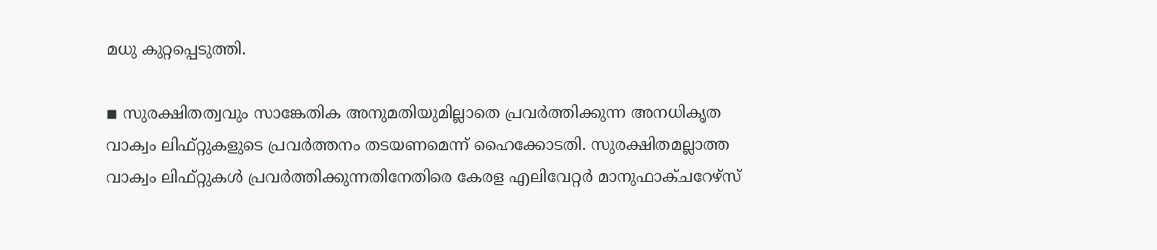മധു കുറ്റപ്പെടുത്തി.

◾ സുരക്ഷിതത്വവും സാങ്കേതിക അനുമതിയുമില്ലാതെ പ്രവര്‍ത്തിക്കുന്ന അനധികൃത വാക്വം ലിഫ്റ്റുകളുടെ പ്രവര്‍ത്തനം തടയണമെന്ന് ഹൈക്കോടതി. സുരക്ഷിതമല്ലാത്ത വാക്വം ലിഫ്റ്റുകള്‍ പ്രവര്‍ത്തിക്കുന്നതിനേതിരെ കേരള എലിവേറ്റര്‍ മാനുഫാക്ചറേഴ്‌സ്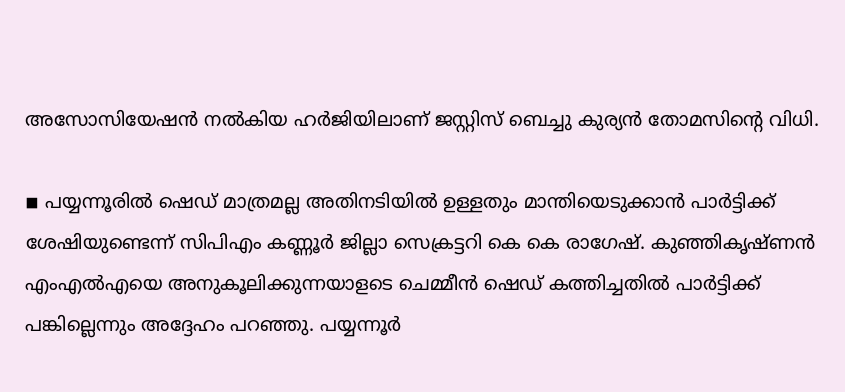അസോസിയേഷന്‍ നല്‍കിയ ഹര്‍ജിയിലാണ് ജസ്റ്റിസ് ബെച്ചു കുര്യന്‍ തോമസിന്റെ വിധി.

◾ പയ്യന്നൂരില്‍ ഷെഡ് മാത്രമല്ല അതിനടിയില്‍ ഉള്ളതും മാന്തിയെടുക്കാന്‍ പാര്‍ട്ടിക്ക് ശേഷിയുണ്ടെന്ന് സിപിഎം കണ്ണൂര്‍ ജില്ലാ സെക്രട്ടറി കെ കെ രാഗേഷ്. കുഞ്ഞികൃഷ്ണന്‍ എംഎല്‍എയെ അനുകൂലിക്കുന്നയാളടെ ചെമ്മീന്‍ ഷെഡ് കത്തിച്ചതില്‍ പാര്‍ട്ടിക്ക് പങ്കില്ലെന്നും അദ്ദേഹം പറഞ്ഞു. പയ്യന്നൂര്‍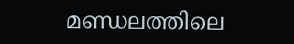മണ്ഡലത്തിലെ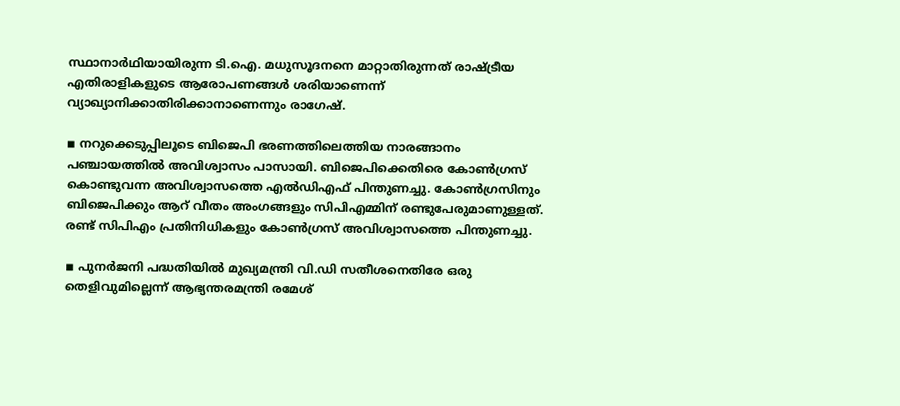സ്ഥാനാര്‍ഥിയായിരുന്ന ടി.ഐ. മധുസൂദനനെ മാറ്റാതിരുന്നത് രാഷ്ട്രീയ എതിരാളികളുടെ ആരോപണങ്ങള്‍ ശരിയാണെന്ന് വ്യാഖ്യാനിക്കാതിരിക്കാനാണെന്നും രാഗേഷ്.

◾ നറുക്കെടുപ്പിലൂടെ ബിജെപി ഭരണത്തിലെത്തിയ നാരങ്ങാനം പഞ്ചായത്തില്‍ അവിശ്വാസം പാസായി. ബിജെപിക്കെതിരെ കോണ്‍ഗ്രസ് കൊണ്ടുവന്ന അവിശ്വാസത്തെ എല്‍ഡിഎഫ് പിന്തുണച്ചു. കോണ്‍ഗ്രസിനും ബിജെപിക്കും ആറ് വീതം അംഗങ്ങളും സിപിഎമ്മിന് രണ്ടുപേരുമാണുള്ളത്. രണ്ട് സിപിഎം പ്രതിനിധികളും കോണ്‍ഗ്രസ് അവിശ്വാസത്തെ പിന്തുണച്ചു.

◾ പുനര്‍ജനി പദ്ധതിയില്‍ മുഖ്യമന്ത്രി വി.ഡി സതീശനെതിരേ ഒരു തെളിവുമില്ലെന്ന് ആഭ്യന്തരമന്ത്രി രമേശ്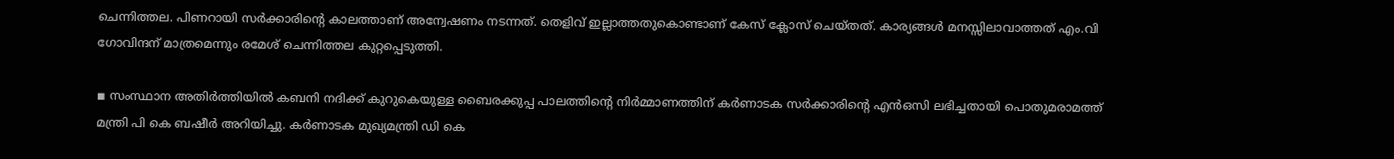ചെന്നിത്തല. പിണറായി സര്‍ക്കാരിന്റെ കാലത്താണ് അന്വേഷണം നടന്നത്. തെളിവ് ഇല്ലാത്തതുകൊണ്ടാണ് കേസ് ക്ലോസ് ചെയ്തത്. കാര്യങ്ങള്‍ മനസ്സിലാവാത്തത് എം.വി ഗോവിന്ദന് മാത്രമെന്നും രമേശ് ചെന്നിത്തല കുറ്റപ്പെടുത്തി.

◾ സംസ്ഥാന അതിര്‍ത്തിയില്‍ കബനി നദിക്ക് കുറുകെയുള്ള ബൈരക്കുപ്പ പാലത്തിന്റെ നിര്‍മ്മാണത്തിന് കര്‍ണാടക സര്‍ക്കാരിന്റെ എന്‍ഒസി ലഭിച്ചതായി പൊതുമരാമത്ത് മന്ത്രി പി കെ ബഷീര്‍ അറിയിച്ചു. കര്‍ണാടക മുഖ്യമന്ത്രി ഡി കെ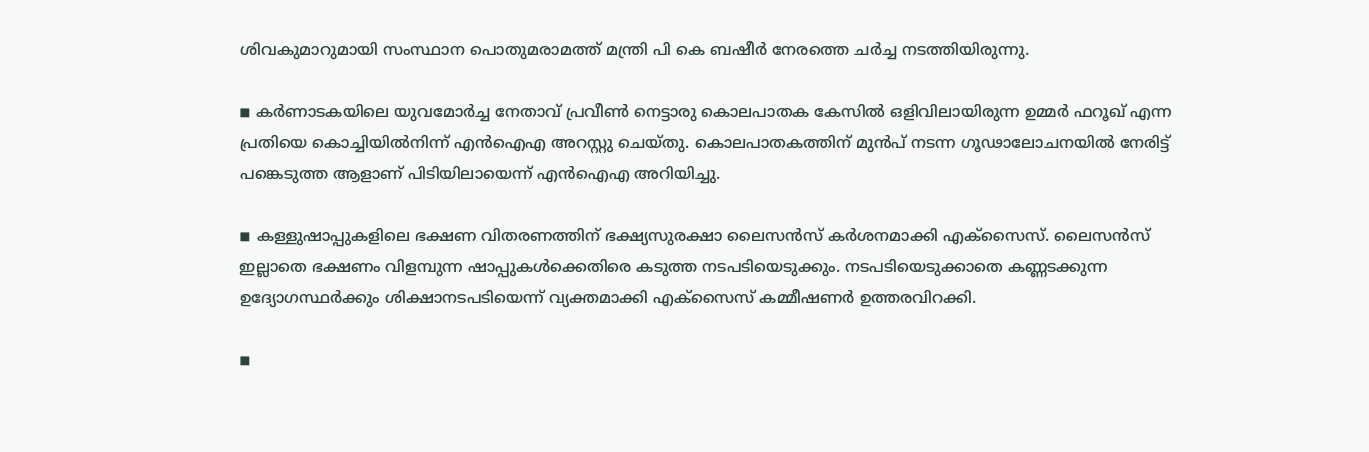ശിവകുമാറുമായി സംസ്ഥാന പൊതുമരാമത്ത് മന്ത്രി പി കെ ബഷീര്‍ നേരത്തെ ചര്‍ച്ച നടത്തിയിരുന്നു.

◾ കര്‍ണാടകയിലെ യുവമോര്‍ച്ച നേതാവ് പ്രവീണ്‍ നെട്ടാരു കൊലപാതക കേസില്‍ ഒളിവിലായിരുന്ന ഉമ്മര്‍ ഫറൂഖ് എന്ന പ്രതിയെ കൊച്ചിയില്‍നിന്ന് എന്‍ഐഎ അറസ്റ്റു ചെയ്തു. കൊലപാതകത്തിന് മുന്‍പ് നടന്ന ഗൂഢാലോചനയില്‍ നേരിട്ട് പങ്കെടുത്ത ആളാണ് പിടിയിലായെന്ന് എന്‍ഐഎ അറിയിച്ചു.

◾ കള്ളുഷാപ്പുകളിലെ ഭക്ഷണ വിതരണത്തിന് ഭക്ഷ്യസുരക്ഷാ ലൈസന്‍സ് കര്‍ശനമാക്കി എക്‌സൈസ്. ലൈസന്‍സ് ഇല്ലാതെ ഭക്ഷണം വിളമ്പുന്ന ഷാപ്പുകള്‍ക്കെതിരെ കടുത്ത നടപടിയെടുക്കും. നടപടിയെടുക്കാതെ കണ്ണടക്കുന്ന ഉദ്യോഗസ്ഥര്‍ക്കും ശിക്ഷാനടപടിയെന്ന് വ്യക്തമാക്കി എക്‌സൈസ് കമ്മീഷണര്‍ ഉത്തരവിറക്കി.

◾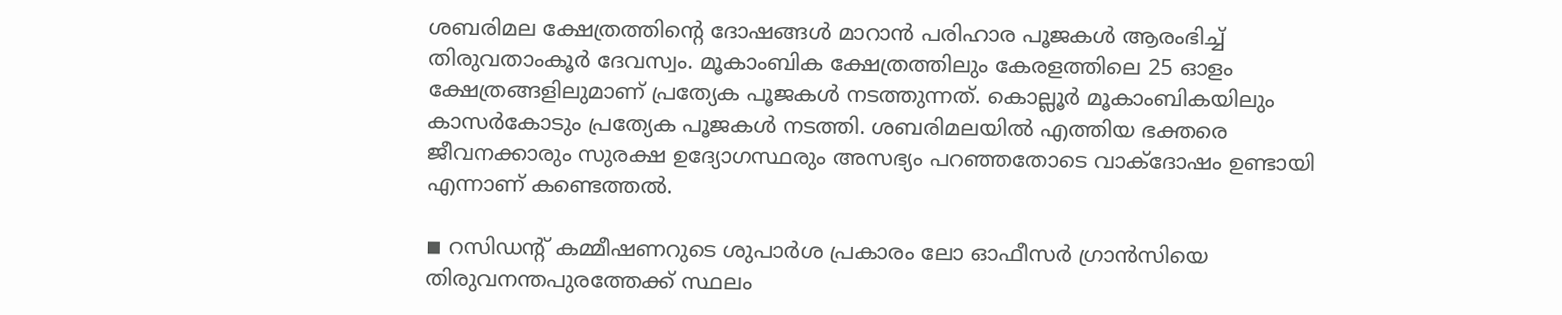ശബരിമല ക്ഷേത്രത്തിന്റെ ദോഷങ്ങള്‍ മാറാന്‍ പരിഹാര പൂജകള്‍ ആരംഭിച്ച് തിരുവതാംകൂര്‍ ദേവസ്വം. മൂകാംബിക ക്ഷേത്രത്തിലും കേരളത്തിലെ 25 ഓളം ക്ഷേത്രങ്ങളിലുമാണ് പ്രത്യേക പൂജകള്‍ നടത്തുന്നത്. കൊല്ലൂര്‍ മൂകാംബികയിലും കാസര്‍കോടും പ്രത്യേക പൂജകള്‍ നടത്തി. ശബരിമലയില്‍ എത്തിയ ഭക്തരെ ജീവനക്കാരും സുരക്ഷ ഉദ്യോഗസ്ഥരും അസഭ്യം പറഞ്ഞതോടെ വാക്‌ദോഷം ഉണ്ടായി എന്നാണ് കണ്ടെത്തല്‍.

◾ റസിഡന്റ് കമ്മീഷണറുടെ ശുപാര്‍ശ പ്രകാരം ലോ ഓഫീസര്‍ ഗ്രാന്‍സിയെ തിരുവനന്തപുരത്തേക്ക് സ്ഥലം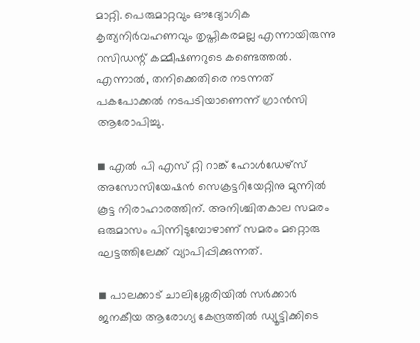മാറ്റി. പെരുമാറ്റവും ഔദ്യോഗിക കൃത്യനിര്‍വഹണവും തൃപ്തികരമല്ല എന്നായിരുന്നു റസിഡന്റ് കമ്മീഷണറുടെ കണ്ടെത്തല്‍. എന്നാല്‍, തനിക്കെതിരെ നടന്നത് പകപോക്കല്‍ നടപടിയാണെന്ന് ഗ്രാന്‍സി ആരോപിച്ചു.

◾ എല്‍ പി എസ് റ്റി റാങ്ക് ഹോള്‍ഡേഴ്സ് അസോസിയേഷന്‍ സെക്രട്ടറിയേറ്റിനു മുന്നില്‍ കൂട്ട നിരാഹാരത്തിന്. അനിശ്ചിതകാല സമരം ഒരുമാസം പിന്നിടുമ്പോഴാണ് സമരം മറ്റൊരു ഘട്ടത്തിലേക്ക് വ്യാപിപ്പിക്കുന്നത്.

◾ പാലക്കാട് ചാലിശ്ശേരിയില്‍ സര്‍ക്കാര്‍ ജനകീയ ആരോഗ്യ കേന്ദ്രത്തില്‍ ഡ്യൂട്ടിക്കിടെ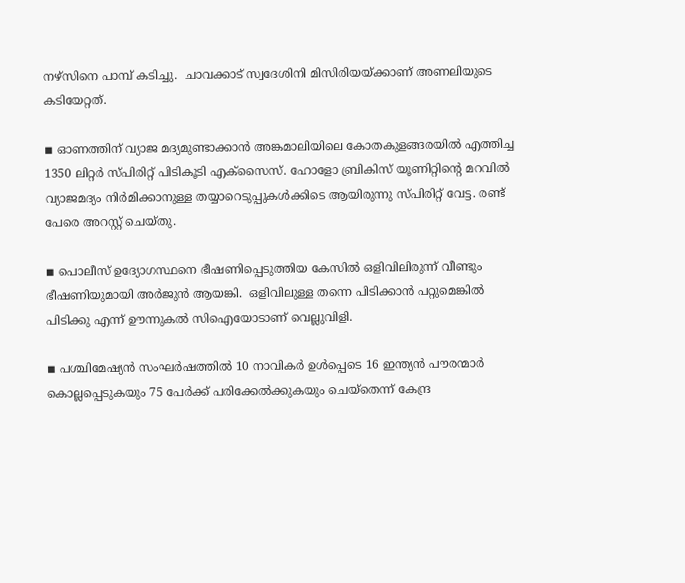നഴ്‌സിനെ പാമ്പ് കടിച്ചു.  ചാവക്കാട് സ്വദേശിനി മിസിരിയയ്ക്കാണ് അണലിയുടെ കടിയേറ്റത്.

◾ ഓണത്തിന് വ്യാജ മദ്യമുണ്ടാക്കാന്‍ അങ്കമാലിയിലെ കോതകുളങ്ങരയില്‍ എത്തിച്ച 1350 ലിറ്റര്‍ സ്പിരിറ്റ് പിടികൂടി എക്സൈസ്. ഹോളോ ബ്രികിസ് യൂണിറ്റിന്റെ മറവില്‍ വ്യാജമദ്യം നിര്‍മിക്കാനുള്ള തയ്യാറെടുപ്പുകള്‍ക്കിടെ ആയിരുന്നു സ്പിരിറ്റ് വേട്ട. രണ്ട് പേരെ അറസ്റ്റ് ചെയ്തു.

◾ പൊലീസ് ഉദ്യോഗസ്ഥനെ ഭീഷണിപ്പെടുത്തിയ കേസില്‍ ഒളിവിലിരുന്ന് വീണ്ടും ഭീഷണിയുമായി അര്‍ജുന്‍ ആയങ്കി.  ഒളിവിലുള്ള തന്നെ പിടിക്കാന്‍ പറ്റുമെങ്കില്‍ പിടിക്കു എന്ന് ഊന്നുകല്‍ സിഐയോടാണ് വെല്ലുവിളി.

◾ പശ്ചിമേഷ്യന്‍ സംഘര്‍ഷത്തില്‍ 10 നാവികര്‍ ഉള്‍പ്പെടെ 16 ഇന്ത്യന്‍ പൗരന്മാര്‍ കൊല്ലപ്പെടുകയും 75 പേര്‍ക്ക് പരിക്കേല്‍ക്കുകയും ചെയ്തെന്ന് കേന്ദ്ര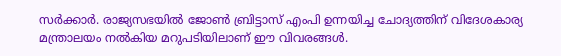സര്‍ക്കാര്‍. രാജ്യസഭയില്‍ ജോണ്‍ ബ്രിട്ടാസ് എംപി ഉന്നയിച്ച ചോദ്യത്തിന് വിദേശകാര്യ മന്ത്രാലയം നല്‍കിയ മറുപടിയിലാണ് ഈ വിവരങ്ങള്‍.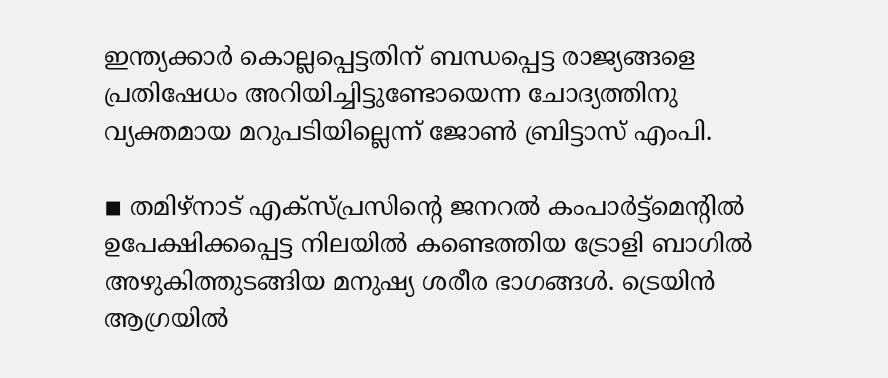ഇന്ത്യക്കാര്‍ കൊല്ലപ്പെട്ടതിന് ബന്ധപ്പെട്ട രാജ്യങ്ങളെ പ്രതിഷേധം അറിയിച്ചിട്ടുണ്ടോയെന്ന ചോദ്യത്തിനു വ്യക്തമായ മറുപടിയില്ലെന്ന് ജോണ്‍ ബ്രിട്ടാസ് എംപി.

◾ തമിഴ്നാട് എക്സ്പ്രസിന്റെ ജനറല്‍ കംപാര്‍ട്ട്മെന്റില്‍ ഉപേക്ഷിക്കപ്പെട്ട നിലയില്‍ കണ്ടെത്തിയ ട്രോളി ബാഗില്‍  അഴുകിത്തുടങ്ങിയ മനുഷ്യ ശരീര ഭാഗങ്ങള്‍. ട്രെയിന്‍ ആഗ്രയില്‍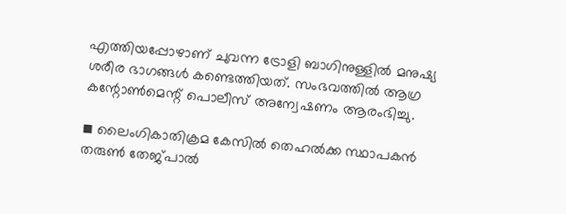എത്തിയപ്പോഴാണ് ചുവന്ന ട്രോളി ബാഗിനുള്ളില്‍ മനുഷ്യ ശരീര ഭാഗങ്ങള്‍ കണ്ടെത്തിയത്. സംഭവത്തില്‍ ആഗ്ര കന്റോണ്‍മെന്റ് പൊലീസ് അന്വേഷണം ആരംഭിച്ചു.

◾ ലൈംഗികാതിക്രമ കേസില്‍ തെഹല്‍ക്ക സ്ഥാപകന്‍ തരുണ്‍ തേജ്പാല്‍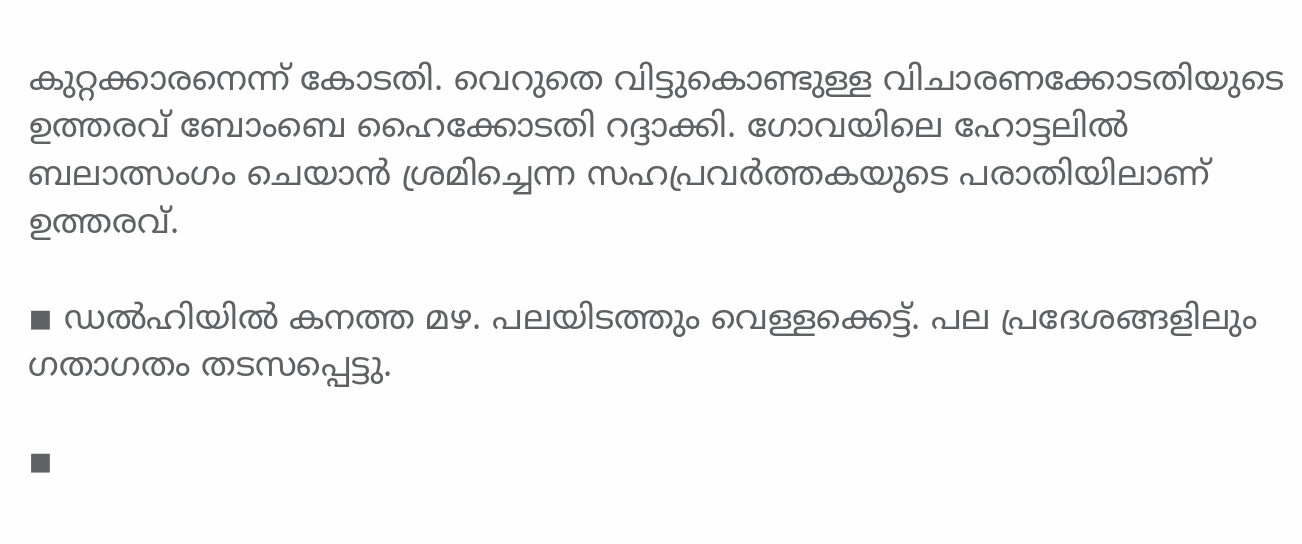കുറ്റക്കാരനെന്ന് കോടതി. വെറുതെ വിട്ടുകൊണ്ടുള്ള വിചാരണക്കോടതിയുടെ ഉത്തരവ് ബോംബെ ഹൈക്കോടതി റദ്ദാക്കി. ഗോവയിലെ ഹോട്ടലില്‍ ബലാത്സംഗം ചെയാന്‍ ശ്രമിച്ചെന്ന സഹപ്രവര്‍ത്തകയുടെ പരാതിയിലാണ് ഉത്തരവ്.

◾ ഡല്‍ഹിയില്‍ കനത്ത മഴ. പലയിടത്തും വെള്ളക്കെട്ട്. പല പ്രദേശങ്ങളിലും ഗതാഗതം തടസപ്പെട്ടു.

◾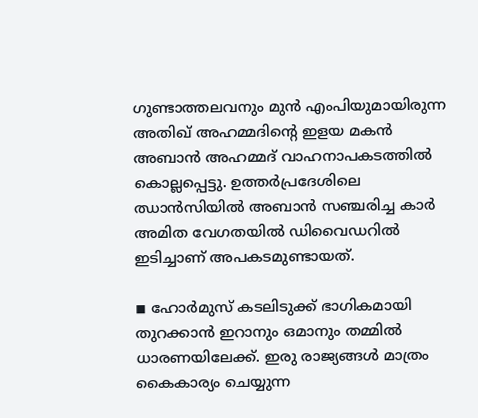ഗുണ്ടാത്തലവനും മുന്‍ എംപിയുമായിരുന്ന അതിഖ് അഹമ്മദിന്റെ ഇളയ മകന്‍ അബാന്‍ അഹമ്മദ് വാഹനാപകടത്തില്‍ കൊല്ലപ്പെട്ടു. ഉത്തര്‍പ്രദേശിലെ ഝാന്‍സിയില്‍ അബാന്‍ സഞ്ചരിച്ച കാര്‍ അമിത വേഗതയില്‍ ഡിവൈഡറില്‍ ഇടിച്ചാണ് അപകടമുണ്ടായത്.

◾ ഹോര്‍മുസ് കടലിടുക്ക് ഭാഗികമായി തുറക്കാന്‍ ഇറാനും ഒമാനും തമ്മില്‍ ധാരണയിലേക്ക്. ഇരു രാജ്യങ്ങള്‍ മാത്രം കൈകാര്യം ചെയ്യുന്ന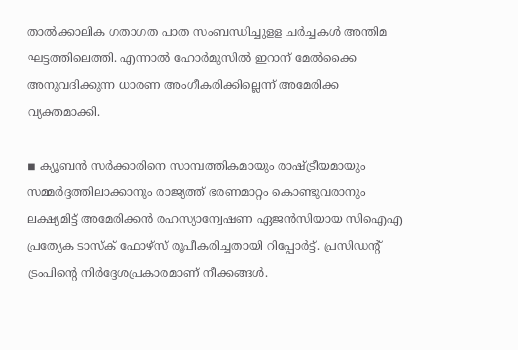താല്‍ക്കാലിക ഗതാഗത പാത സംബന്ധിച്ചുളള ചര്‍ച്ചകള്‍ അന്തിമ ഘട്ടത്തിലെത്തി. എന്നാല്‍ ഹോര്‍മുസില്‍ ഇറാന് മേല്‍ക്കൈ അനുവദിക്കുന്ന ധാരണ അംഗീകരിക്കില്ലെന്ന് അമേരിക്ക വ്യക്തമാക്കി.

◾ ക്യൂബന്‍ സര്‍ക്കാരിനെ സാമ്പത്തികമായും രാഷ്ട്രീയമായും സമ്മര്‍ദ്ദത്തിലാക്കാനും രാജ്യത്ത് ഭരണമാറ്റം കൊണ്ടുവരാനും ലക്ഷ്യമിട്ട് അമേരിക്കന്‍ രഹസ്യാന്വേഷണ ഏജന്‍സിയായ സിഐഎ പ്രത്യേക ടാസ്‌ക് ഫോഴ്സ് രൂപീകരിച്ചതായി റിപ്പോര്‍ട്ട്. പ്രസിഡന്റ് ട്രംപിന്റെ നിര്‍ദ്ദേശപ്രകാരമാണ് നീക്കങ്ങള്‍.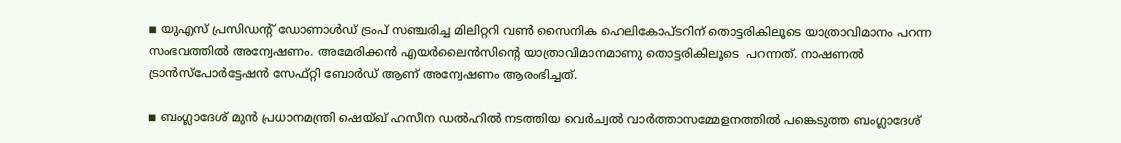◾ യുഎസ് പ്രസിഡന്റ് ഡോണാള്‍ഡ് ട്രംപ് സഞ്ചരിച്ച മിലിറ്ററി വണ്‍ സൈനിക ഹെലികോപ്ടറിന് തൊട്ടരികിലൂടെ യാത്രാവിമാനം പറന്ന സംഭവത്തില്‍ അന്വേഷണം. അമേരിക്കന്‍ എയര്‍ലൈന്‍സിന്റെ യാത്രാവിമാനമാണു തൊട്ടരികിലൂടെ  പറന്നത്. നാഷണല്‍ ട്രാന്‍സ്പോര്‍ട്ടേഷന്‍ സേഫ്റ്റി ബോര്‍ഡ് ആണ് അന്വേഷണം ആരംഭിച്ചത്.

◾ ബംഗ്ലാദേശ് മുന്‍ പ്രധാനമന്ത്രി ഷെയ്ഖ് ഹസീന ഡല്‍ഹില്‍ നടത്തിയ വെര്‍ച്വല്‍ വാര്‍ത്താസമ്മേളനത്തില്‍ പങ്കെടുത്ത ബംഗ്ലാദേശ്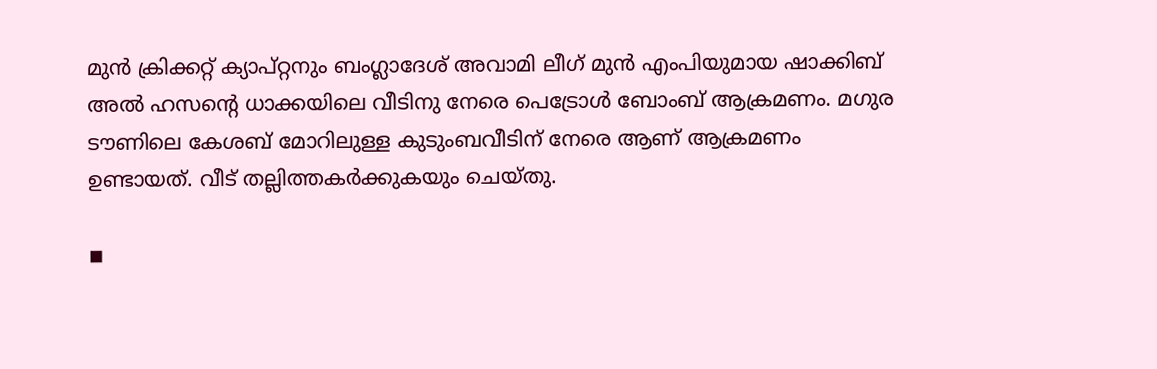മുന്‍ ക്രിക്കറ്റ് ക്യാപ്റ്റനും ബംഗ്ലാദേശ് അവാമി ലീഗ് മുന്‍ എംപിയുമായ ഷാക്കിബ് അല്‍ ഹസന്റെ ധാക്കയിലെ വീടിനു നേരെ പെട്രോള്‍ ബോംബ് ആക്രമണം. മഗുര ടൗണിലെ കേശബ് മോറിലുള്ള കുടുംബവീടിന് നേരെ ആണ് ആക്രമണം ഉണ്ടായത്. വീട് തല്ലിത്തകര്‍ക്കുകയും ചെയ്തു.

◾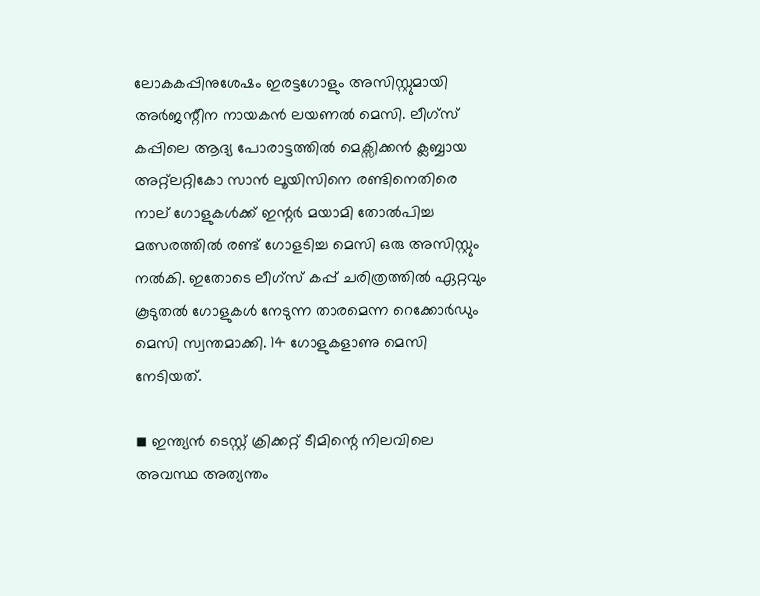ലോകകപ്പിനുശേഷം ഇരട്ടഗോളും അസിസ്റ്റുമായി അര്‍ജന്റീന നായകന്‍ ലയണല്‍ മെസി. ലീഗ്സ് കപ്പിലെ ആദ്യ പോരാട്ടത്തില്‍ മെക്സിക്കന്‍ ക്ലബ്ബായ അറ്റ്ലറ്റികോ സാന്‍ ലൂയിസിനെ രണ്ടിനെതിരെ നാല് ഗോളുകള്‍ക്ക് ഇന്റര്‍ മയാമി തോല്‍പിച്ച മത്സരത്തില്‍ രണ്ട് ഗോളടിച്ച മെസി ഒരു അസിസ്റ്റും നല്‍കി. ഇതോടെ ലീഗ്സ് കപ്പ് ചരിത്രത്തില്‍ ഏറ്റവും കൂടുതല്‍ ഗോളുകള്‍ നേടുന്ന താരമെന്ന റെക്കോര്‍ഡും  മെസി സ്വന്തമാക്കി. 14 ഗോളുകളാണു മെസി നേടിയത്.

◾ ഇന്ത്യന്‍ ടെസ്റ്റ് ക്രിക്കറ്റ് ടീമിന്റെ നിലവിലെ അവസ്ഥ അത്യന്തം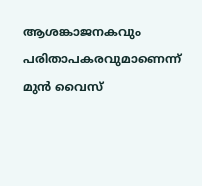ആശങ്കാജനകവും പരിതാപകരവുമാണെന്ന് മുന്‍ വൈസ്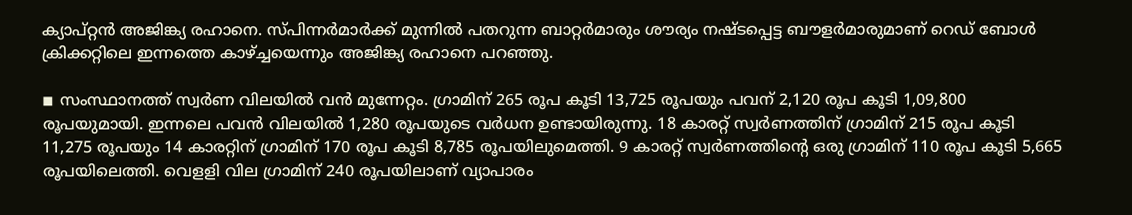ക്യാപ്റ്റന്‍ അജിങ്ക്യ രഹാനെ. സ്പിന്നര്‍മാര്‍ക്ക് മുന്നില്‍ പതറുന്ന ബാറ്റര്‍മാരും ശൗര്യം നഷ്ടപ്പെട്ട ബൗളര്‍മാരുമാണ് റെഡ് ബോള്‍ ക്രിക്കറ്റിലെ ഇന്നത്തെ കാഴ്ച്ചയെന്നും അജിങ്ക്യ രഹാനെ പറഞ്ഞു.

◾ സംസ്ഥാനത്ത് സ്വര്‍ണ വിലയില്‍ വന്‍ മുന്നേറ്റം. ഗ്രാമിന് 265 രൂപ കൂടി 13,725 രൂപയും പവന് 2,120 രൂപ കൂടി 1,09,800 രൂപയുമായി. ഇന്നലെ പവന്‍ വിലയില്‍ 1,280 രൂപയുടെ വര്‍ധന ഉണ്ടായിരുന്നു. 18 കാരറ്റ് സ്വര്‍ണത്തിന് ഗ്രാമിന് 215 രൂപ കൂടി 11,275 രൂപയും 14 കാരറ്റിന് ഗ്രാമിന് 170 രൂപ കൂടി 8,785 രൂപയിലുമെത്തി. 9 കാരറ്റ് സ്വര്‍ണത്തിന്റെ ഒരു ഗ്രാമിന് 110 രൂപ കൂടി 5,665 രൂപയിലെത്തി. വെളളി വില ഗ്രാമിന് 240 രൂപയിലാണ് വ്യാപാരം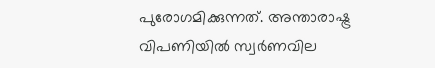പുരോഗമിക്കുന്നത്. അന്താരാഷ്ട്ര വിപണിയില്‍ സ്വര്‍ണവില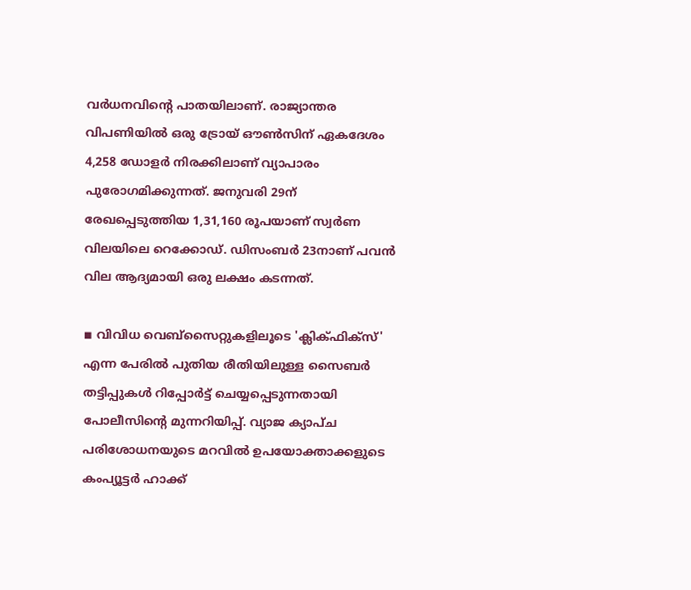വര്‍ധനവിന്റെ പാതയിലാണ്. രാജ്യാന്തര വിപണിയില്‍ ഒരു ട്രോയ് ഔണ്‍സിന് ഏകദേശം 4,258 ഡോളര്‍ നിരക്കിലാണ് വ്യാപാരം പുരോഗമിക്കുന്നത്. ജനുവരി 29ന് രേഖപ്പെടുത്തിയ 1,31,160 രൂപയാണ് സ്വര്‍ണ വിലയിലെ റെക്കോഡ്. ഡിസംബര്‍ 23നാണ് പവന്‍ വില ആദ്യമായി ഒരു ലക്ഷം കടന്നത്.

◾ വിവിധ വെബ്‌സൈറ്റുകളിലൂടെ 'ക്ലിക്ഫിക്‌സ്' എന്ന പേരില്‍ പുതിയ രീതിയിലുള്ള സൈബര്‍ തട്ടിപ്പുകള്‍ റിപ്പോര്‍ട്ട് ചെയ്യപ്പെടുന്നതായി പോലീസിന്റെ മുന്നറിയിപ്പ്. വ്യാജ ക്യാപ്ച പരിശോധനയുടെ മറവില്‍ ഉപയോക്താക്കളുടെ കംപ്യൂട്ടര്‍ ഹാക്ക്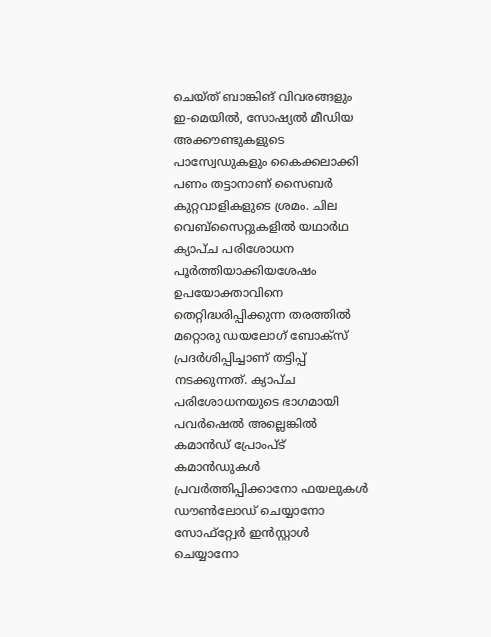ചെയ്ത് ബാങ്കിങ് വിവരങ്ങളും ഇ-മെയില്‍, സോഷ്യല്‍ മീഡിയ അക്കൗണ്ടുകളുടെ പാസ്വേഡുകളും കൈക്കലാക്കി പണം തട്ടാനാണ് സൈബര്‍ കുറ്റവാളികളുടെ ശ്രമം. ചില വെബ്‌സൈറ്റുകളില്‍ യഥാര്‍ഥ ക്യാപ്ച പരിശോധന പൂര്‍ത്തിയാക്കിയശേഷം ഉപയോക്താവിനെ തെറ്റിദ്ധരിപ്പിക്കുന്ന തരത്തില്‍ മറ്റൊരു ഡയലോഗ് ബോക്‌സ് പ്രദര്‍ശിപ്പിച്ചാണ് തട്ടിപ്പ് നടക്കുന്നത്. ക്യാപ്ച പരിശോധനയുടെ ഭാഗമായി പവര്‍ഷെല്‍ അല്ലെങ്കില്‍ കമാന്‍ഡ് പ്രോംപ്ട് കമാന്‍ഡുകള്‍ പ്രവര്‍ത്തിപ്പിക്കാനോ ഫയലുകള്‍ ഡൗണ്‍ലോഡ് ചെയ്യാനോ സോഫ്‌റ്റ്വേര്‍ ഇന്‍സ്റ്റാള്‍ ചെയ്യാനോ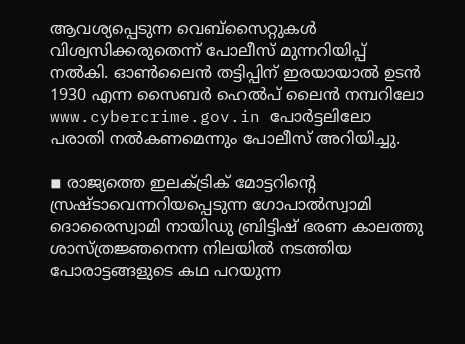ആവശ്യപ്പെടുന്ന വെബ്‌സൈറ്റുകള്‍ വിശ്വസിക്കരുതെന്ന് പോലീസ് മുന്നറിയിപ്പ് നല്‍കി. ഓണ്‍ലൈന്‍ തട്ടിപ്പിന് ഇരയായാല്‍ ഉടന്‍ 1930 എന്ന സൈബര്‍ ഹെല്‍പ് ലൈന്‍ നമ്പറിലോ www.cybercrime.gov.in പോര്‍ട്ടലിലോ പരാതി നല്‍കണമെന്നും പോലീസ് അറിയിച്ചു.

◾ രാജ്യത്തെ ഇലക്ട്രിക് മോട്ടറിന്റെ സ്രഷ്ടാവെന്നറിയപ്പെടുന്ന ഗോപാല്‍സ്വാമി ദൊരൈസ്വാമി നായിഡു ബ്രിട്ടിഷ് ഭരണ കാലത്തു ശാസ്ത്രജ്ഞനെന്ന നിലയില്‍ നടത്തിയ പോരാട്ടങ്ങളുടെ കഥ പറയുന്ന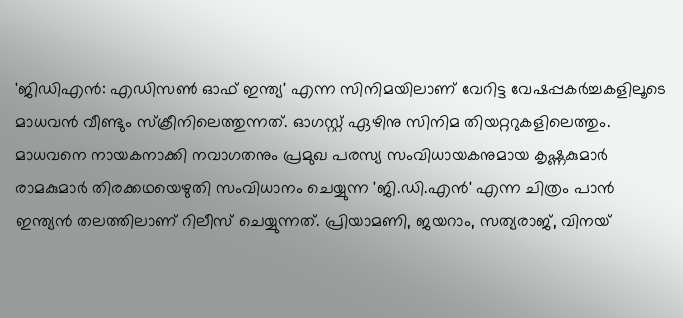'ജിഡിഎന്‍: എഡിസണ്‍ ഓഫ് ഇന്ത്യ' എന്ന സിനിമയിലാണ് വേറിട്ട വേഷപ്പകര്‍ച്ചകളിലൂടെ മാധവന്‍ വീണ്ടും സ്‌ക്രീനിലെത്തുന്നത്. ഓഗസ്റ്റ് ഏഴിനു സിനിമ തിയറ്ററുകളിലെത്തും. മാധവനെ നായകനാക്കി നവാഗതനും പ്രമുഖ പരസ്യ സംവിധായകനുമായ കൃഷ്ണകുമാര്‍ രാമകുമാര്‍ തിരക്കഥയെഴുതി സംവിധാനം ചെയ്യുന്ന 'ജി.ഡി.എന്‍' എന്ന ചിത്രം പാന്‍ ഇന്ത്യന്‍ തലത്തിലാണ് റിലീസ് ചെയ്യുന്നത്. പ്രിയാമണി, ജയറാം, സത്യരാജ്, വിനയ്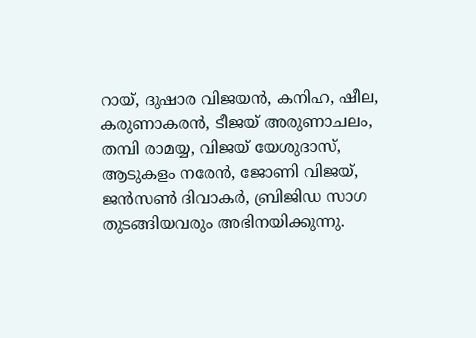റായ്, ദുഷാര വിജയന്‍, കനിഹ, ഷീല, കരുണാകരന്‍, ടീജയ് അരുണാചലം, തമ്പി രാമയ്യ, വിജയ് യേശുദാസ്, ആടുകളം നരേന്‍, ജോണി വിജയ്, ജന്‍സണ്‍ ദിവാകര്‍, ബ്രിജിഡ സാഗ തുടങ്ങിയവരും അഭിനയിക്കുന്നു.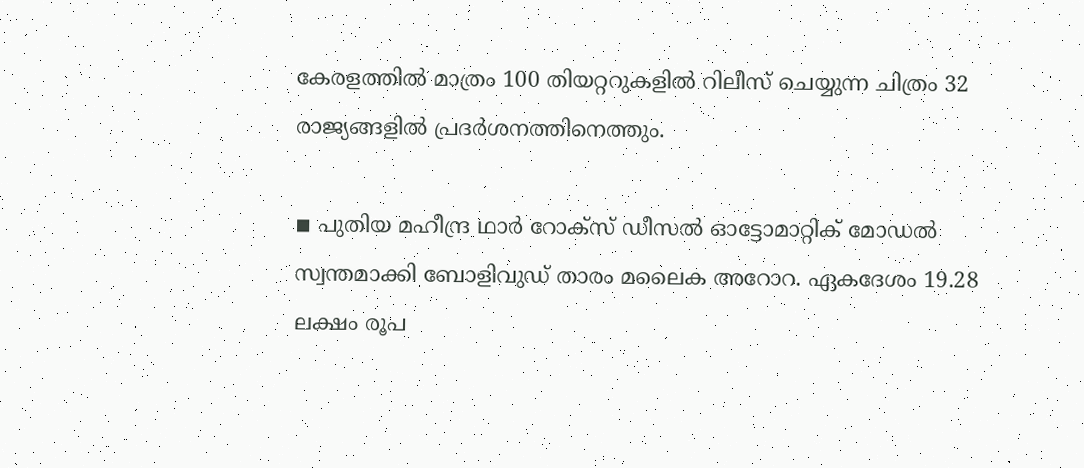കേരളത്തില്‍ മാത്രം 100 തിയറ്ററുകളില്‍ റിലീസ് ചെയ്യുന്ന ചിത്രം 32 രാജ്യങ്ങളില്‍ പ്രദര്‍ശനത്തിനെത്തും.

◾ പുതിയ മഹീന്ദ്ര ഥാര്‍ റോക്സ് ഡീസല്‍ ഓട്ടോമാറ്റിക് മോഡല്‍ സ്വന്തമാക്കി ബോളിവുഡ് താരം മലൈക അറോറ. ഏകദേശം 19.28 ലക്ഷം രൂപ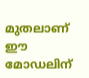മുതലാണ് ഈ മോഡലിന്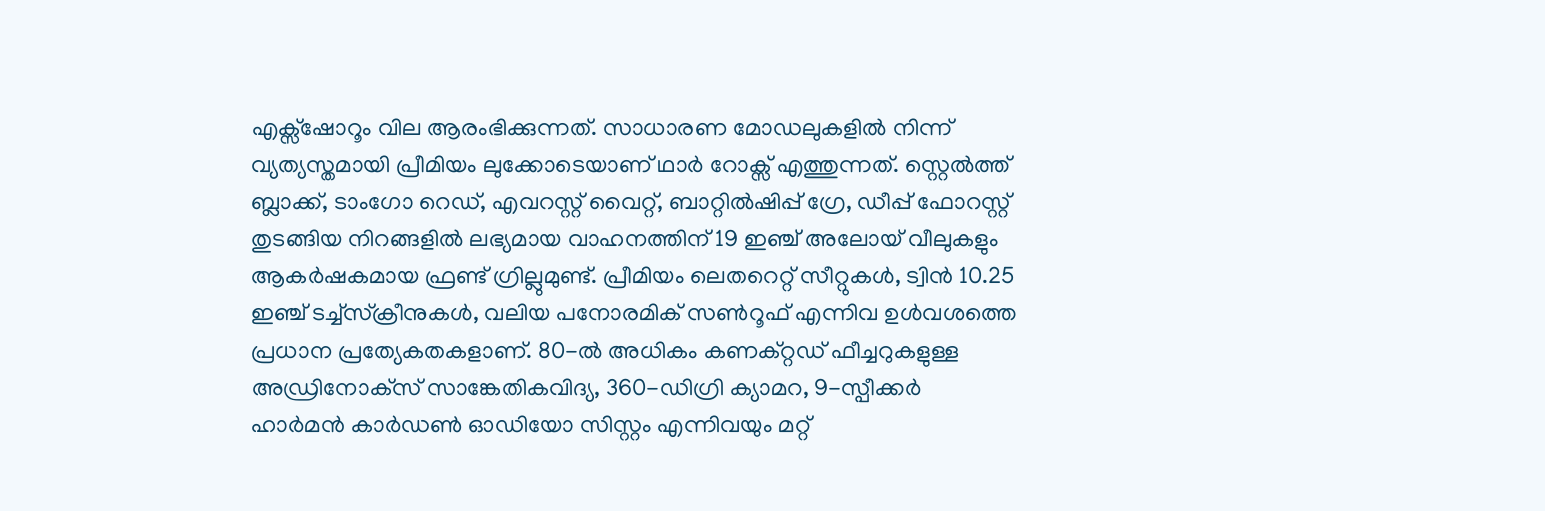എക്സ്ഷോറൂം വില ആരംഭിക്കുന്നത്. സാധാരണ മോഡലുകളില്‍ നിന്ന് വ്യത്യസ്തമായി പ്രീമിയം ലുക്കോടെയാണ് ഥാര്‍ റോക്സ് എത്തുന്നത്. സ്റ്റെല്‍ത്ത് ബ്ലാക്ക്, ടാംഗോ റെഡ്, എവറസ്റ്റ് വൈറ്റ്, ബാറ്റില്‍ഷിപ്പ് ഗ്രേ, ഡീപ്പ് ഫോറസ്റ്റ് തുടങ്ങിയ നിറങ്ങളില്‍ ലഭ്യമായ വാഹനത്തിന് 19 ഇഞ്ച് അലോയ് വീലുകളും ആകര്‍ഷകമായ ഫ്രണ്ട് ഗ്രില്ലുമുണ്ട്. പ്രീമിയം ലെതറെറ്റ് സീറ്റുകള്‍, ട്വിന്‍ 10.25 ഇഞ്ച് ടച്ച്‌സ്‌ക്രീനുകള്‍, വലിയ പനോരമിക് സണ്‍റൂഫ് എന്നിവ ഉള്‍വശത്തെ പ്രധാന പ്രത്യേകതകളാണ്. 80-ല്‍ അധികം കണക്റ്റഡ് ഫീച്ചറുകളുള്ള അഡ്രിനോക്‌സ് സാങ്കേതികവിദ്യ, 360-ഡിഗ്രി ക്യാമറ, 9-സ്പീക്കര്‍ ഹാര്‍മന്‍ കാര്‍ഡണ്‍ ഓഡിയോ സിസ്റ്റം എന്നിവയും മറ്റ്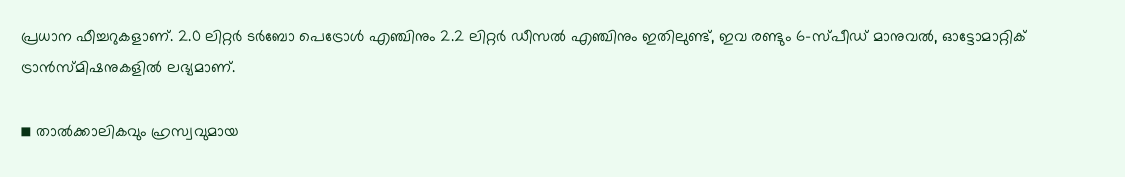പ്രധാന ഫീച്ചറുകളാണ്. 2.0 ലിറ്റര്‍ ടര്‍ബോ പെട്രോള്‍ എഞ്ചിനും 2.2 ലിറ്റര്‍ ഡീസല്‍ എഞ്ചിനും ഇതിലുണ്ട്, ഇവ രണ്ടും 6-സ്പീഡ് മാനുവല്‍, ഓട്ടോമാറ്റിക് ട്രാന്‍സ്മിഷനുകളില്‍ ലഭ്യമാണ്.

◾ താല്‍ക്കാലികവും ഹ്രസ്വവുമായ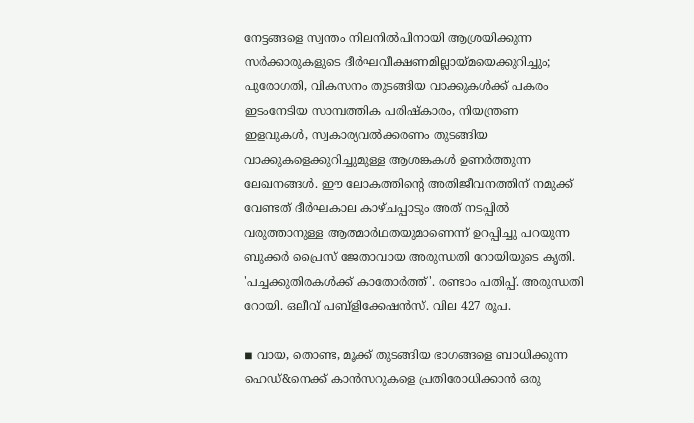നേട്ടങ്ങളെ സ്വന്തം നിലനില്‍പിനായി ആശ്രയിക്കുന്ന സര്‍ക്കാരുകളുടെ ദീര്‍ഘവീക്ഷണമില്ലായ്മയെക്കുറിച്ചും; പുരോഗതി, വികസനം തുടങ്ങിയ വാക്കുകള്‍ക്ക് പകരം ഇടംനേടിയ സാമ്പത്തിക പരിഷ്‌കാരം, നിയന്ത്രണ ഇളവുകള്‍, സ്വകാര്യവല്‍ക്കരണം തുടങ്ങിയ വാക്കുകളെക്കുറിച്ചുമുള്ള ആശങ്കകള്‍ ഉണര്‍ത്തുന്ന ലേഖനങ്ങള്‍. ഈ ലോകത്തിന്റെ അതിജീവനത്തിന് നമുക്ക് വേണ്ടത് ദീര്‍ഘകാല കാഴ്ചപ്പാടും അത് നടപ്പില്‍ വരുത്താനുള്ള ആത്മാര്‍ഥതയുമാണെന്ന് ഉറപ്പിച്ചു പറയുന്ന ബുക്കര്‍ പ്രൈസ് ജേതാവായ അരുന്ധതി റോയിയുടെ കൃതി. 'പച്ചക്കുതിരകള്‍ക്ക് കാതോര്‍ത്ത്'. രണ്ടാം പതിപ്പ്. അരുന്ധതി റോയി. ഒലീവ് പബ്ളിക്കേഷന്‍സ്. വില 427 രൂപ.

◾ വായ, തൊണ്ട, മൂക്ക് തുടങ്ങിയ ഭാഗങ്ങളെ ബാധിക്കുന്ന ഹെഡ്&നെക്ക് കാന്‍സറുകളെ പ്രതിരോധിക്കാന്‍ ഒരു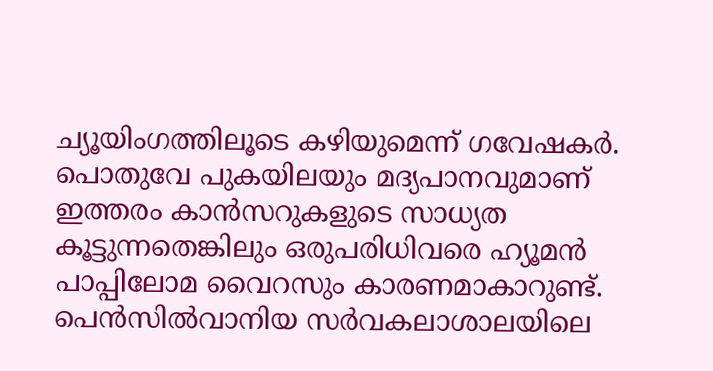ച്യൂയിംഗത്തിലൂടെ കഴിയുമെന്ന് ഗവേഷകര്‍. പൊതുവേ പുകയിലയും മദ്യപാനവുമാണ് ഇത്തരം കാന്‍സറുകളുടെ സാധ്യത കൂട്ടുന്നതെങ്കിലും ഒരുപരിധിവരെ ഹ്യൂമന്‍ പാപ്പിലോമ വൈറസും കാരണമാകാറുണ്ട്. പെന്‍സില്‍വാനിയ സര്‍വകലാശാലയിലെ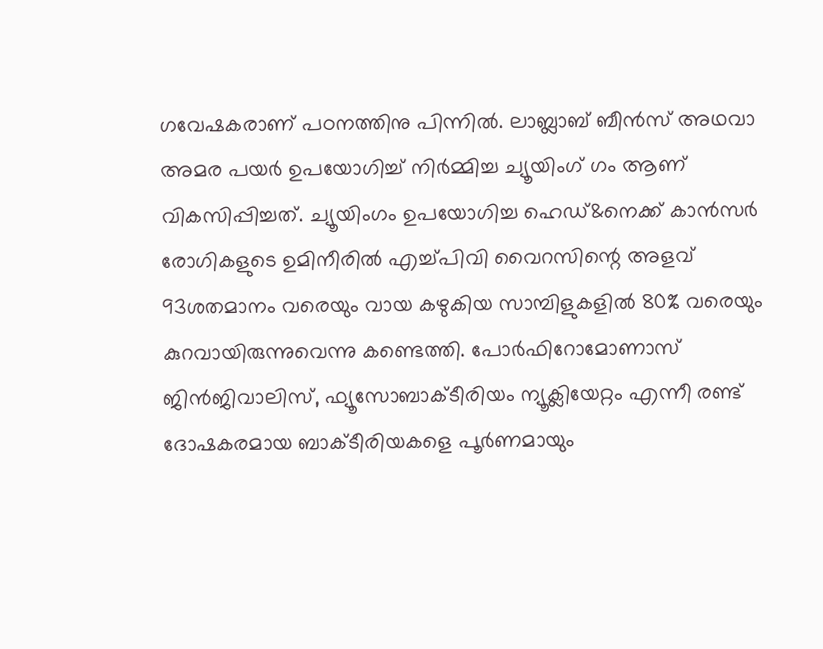ഗവേഷകരാണ് പഠനത്തിനു പിന്നില്‍. ലാബ്ലാബ് ബീന്‍സ് അഥവാ അമര പയര്‍ ഉപയോഗിച്ച് നിര്‍മ്മിച്ച ച്യൂയിംഗ് ഗം ആണ് വികസിപ്പിച്ചത്. ച്യൂയിംഗം ഉപയോഗിച്ച ഹെഡ്&നെക്ക് കാന്‍സര്‍ രോഗികളുടെ ഉമിനീരില്‍ എച്ച്പിവി വൈറസിന്റെ അളവ് 93ശതമാനം വരെയും വായ കഴുകിയ സാമ്പിളുകളില്‍ 80% വരെയും കുറവായിരുന്നുവെന്നു കണ്ടെത്തി. പോര്‍ഫിറോമോണാസ് ജിന്‍ജിവാലിസ്, ഫ്യൂസോബാക്ടീരിയം ന്യൂക്ലിയേറ്റം എന്നീ രണ്ട് ദോഷകരമായ ബാക്ടീരിയകളെ പൂര്‍ണമായും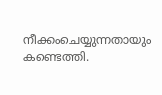നീക്കംചെയ്യുന്നതായും കണ്ടെത്തി.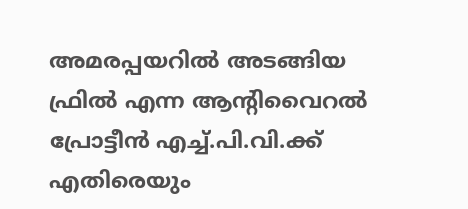അമരപ്പയറില്‍ അടങ്ങിയ ഫ്രില്‍ എന്ന ആന്റിവൈറല്‍ പ്രോട്ടീന്‍ എച്ച്.പി.വി.ക്ക് എതിരെയും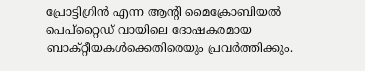പ്രോട്ടിഗ്രിന്‍ എന്ന ആന്റി മൈക്രോബിയല്‍ പെപ്റ്റൈഡ് വായിലെ ദോഷകരമായ ബാക്റ്റീയകള്‍ക്കെതിരെയും പ്രവര്‍ത്തിക്കും.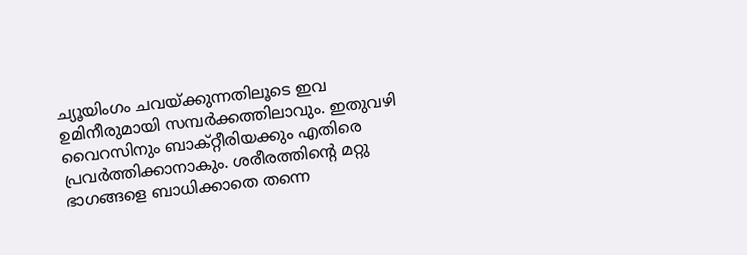ച്യൂയിംഗം ചവയ്ക്കുന്നതിലൂടെ ഇവ ഉമിനീരുമായി സമ്പര്‍ക്കത്തിലാവും. ഇതുവഴി വൈറസിനും ബാക്റ്റീരിയക്കും എതിരെ പ്രവര്‍ത്തിക്കാനാകും. ശരീരത്തിന്റെ മറ്റു ഭാഗങ്ങളെ ബാധിക്കാതെ തന്നെ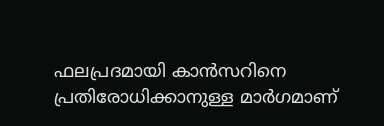ഫലപ്രദമായി കാന്‍സറിനെ പ്രതിരോധിക്കാനുള്ള മാര്‍ഗമാണ്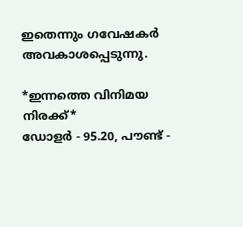ഇതെന്നും ഗവേഷകര്‍ അവകാശപ്പെടുന്നു.

*ഇന്നത്തെ വിനിമയ നിരക്ക്*
ഡോളര്‍ - 95.20, പൗണ്ട് -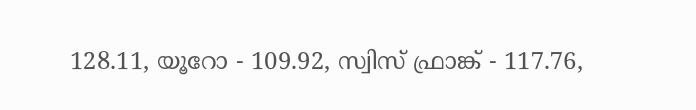128.11, യൂറോ - 109.92, സ്വിസ് ഫ്രാങ്ക് - 117.76,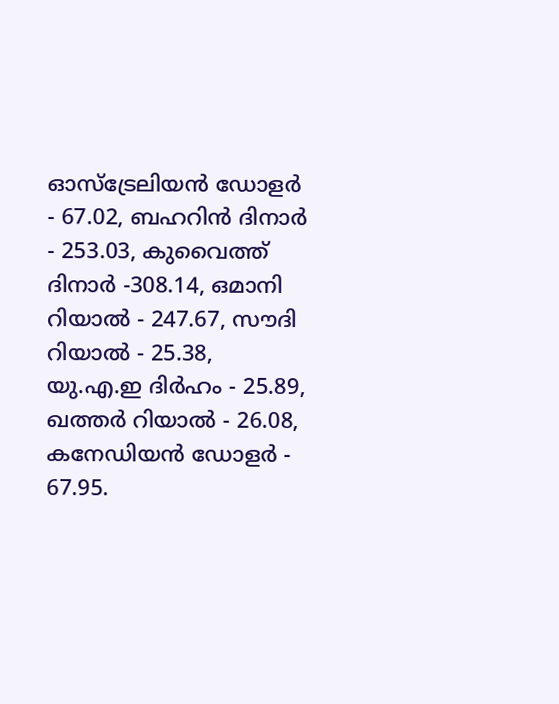ഓസ്‌ട്രേലിയന്‍ ഡോളര്‍ - 67.02, ബഹറിന്‍ ദിനാര്‍ - 253.03, കുവൈത്ത് ദിനാര്‍ -308.14, ഒമാനി റിയാല്‍ - 247.67, സൗദി റിയാല്‍ - 25.38, യു.എ.ഇ ദിര്‍ഹം - 25.89, ഖത്തര്‍ റിയാല്‍ - 26.08, കനേഡിയന്‍ ഡോളര്‍ - 67.95.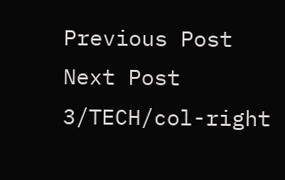Previous Post Next Post
3/TECH/col-right